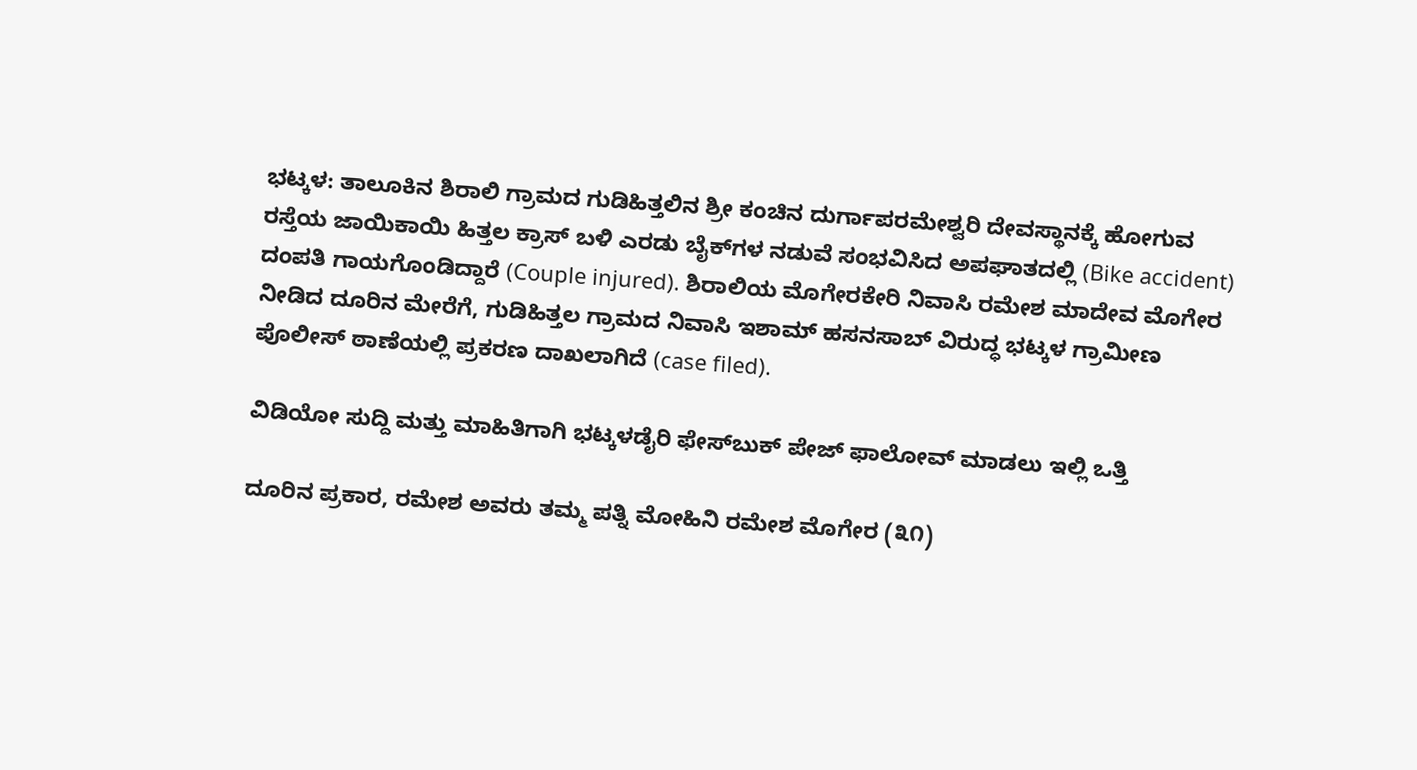ಭಟ್ಕಳ: ತಾಲೂಕಿನ ಶಿರಾಲಿ ಗ್ರಾಮದ ಗುಡಿಹಿತ್ತಲಿನ ಶ್ರೀ ಕಂಚಿನ ದುರ್ಗಾಪರಮೇಶ್ವರಿ ದೇವಸ್ಥಾನಕ್ಕೆ ಹೋಗುವ ರಸ್ತೆಯ ಜಾಯಿಕಾಯಿ ಹಿತ್ತಲ ಕ್ರಾಸ್ ಬಳಿ ಎರಡು ಬೈಕ್‌ಗಳ ನಡುವೆ ಸಂಭವಿಸಿದ ಅಪಘಾತದಲ್ಲಿ (Bike accident) ದಂಪತಿ ಗಾಯಗೊಂಡಿದ್ದಾರೆ (Couple injured). ಶಿರಾಲಿಯ ಮೊಗೇರಕೇರಿ ನಿವಾಸಿ ರಮೇಶ ಮಾದೇವ ಮೊಗೇರ ನೀಡಿದ ದೂರಿನ ಮೇರೆಗೆ, ಗುಡಿಹಿತ್ತಲ ಗ್ರಾಮದ ನಿವಾಸಿ ಇಶಾಮ್ ಹಸನಸಾಬ್ ವಿರುದ್ಧ ಭಟ್ಕಳ ಗ್ರಾಮೀಣ ಪೊಲೀಸ್ ಠಾಣೆಯಲ್ಲಿ ಪ್ರಕರಣ ದಾಖಲಾಗಿದೆ (case filed).

ವಿಡಿಯೋ ಸುದ್ದಿ ಮತ್ತು ಮಾಹಿತಿಗಾಗಿ ಭಟ್ಕಳಡೈರಿ ಫೇಸ್‌ಬುಕ್‌ ಪೇಜ್ ಫಾಲೋವ್ ಮಾಡಲು ಇಲ್ಲಿ ಒತ್ತಿ

ದೂರಿನ ಪ್ರಕಾರ, ರಮೇಶ ಅವರು ತಮ್ಮ ಪತ್ನಿ ಮೋಹಿನಿ ರಮೇಶ ಮೊಗೇರ (೩೧)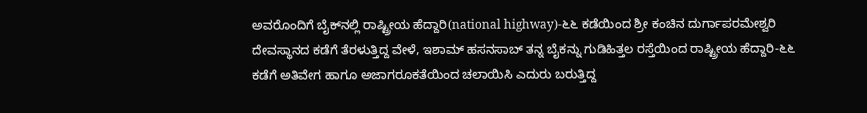ಅವರೊಂದಿಗೆ ಬೈಕ್‌ನಲ್ಲಿ ರಾಷ್ಟ್ರೀಯ ಹೆದ್ದಾರಿ(national highway)-೬೬ ಕಡೆಯಿಂದ ಶ್ರೀ ಕಂಚಿನ ದುರ್ಗಾಪರಮೇಶ್ವರಿ ದೇವಸ್ಥಾನದ ಕಡೆಗೆ ತೆರಳುತ್ತಿದ್ದ ವೇಳೆ, ಇಶಾಮ್ ಹಸನಸಾಬ್ ತನ್ನ ಬೈಕನ್ನು ಗುಡಿಹಿತ್ತಲ ರಸ್ತೆಯಿಂದ ರಾಷ್ಟ್ರೀಯ ಹೆದ್ದಾರಿ-೬೬ ಕಡೆಗೆ ಅತಿವೇಗ ಹಾಗೂ ಅಜಾಗರೂಕತೆಯಿಂದ ಚಲಾಯಿಸಿ ಎದುರು ಬರುತ್ತಿದ್ದ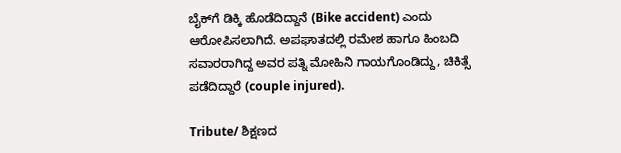ಬೈಕ್‌ಗೆ ಡಿಕ್ಕಿ ಹೊಡೆದಿದ್ದಾನೆ (Bike accident) ಎಂದು ಆರೋಪಿಸಲಾಗಿದೆ. ಅಪಘಾತದಲ್ಲಿ ರಮೇಶ ಹಾಗೂ ಹಿಂಬದಿ ಸವಾರರಾಗಿದ್ದ ಅವರ ಪತ್ನಿ ಮೋಹಿನಿ ಗಾಯಗೊಂಡಿದ್ದು, ಚಿಕಿತ್ಸೆ ಪಡೆದಿದ್ದಾರೆ (couple injured).

Tribute/ ಶಿಕ್ಷಣದ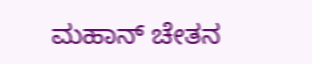ಮಹಾನ್ ಚೇತನ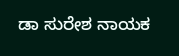ಡಾ ಸುರೇಶ ನಾಯಕ